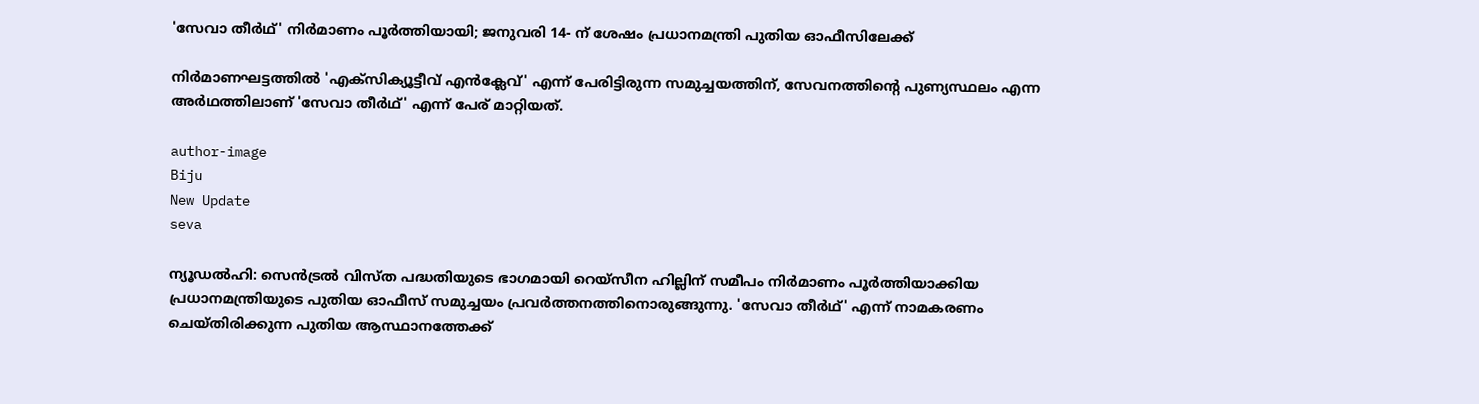'സേവാ തീര്‍ഥ്' നിര്‍മാണം പൂര്‍ത്തിയായി; ജനുവരി 14- ന് ശേഷം പ്രധാനമന്ത്രി പുതിയ ഓഫീസിലേക്ക്

നിര്‍മാണഘട്ടത്തില്‍ 'എക്‌സിക്യൂട്ടീവ് എന്‍ക്ലേവ്' എന്ന് പേരിട്ടിരുന്ന സമുച്ചയത്തിന്, സേവനത്തിന്റെ പുണ്യസ്ഥലം എന്ന അര്‍ഥത്തിലാണ് 'സേവാ തീര്‍ഥ്' എന്ന് പേര് മാറ്റിയത്.

author-image
Biju
New Update
seva

ന്യൂഡല്‍ഹി: സെന്‍ട്രല്‍ വിസ്ത പദ്ധതിയുടെ ഭാഗമായി റെയ്സീന ഹില്ലിന് സമീപം നിര്‍മാണം പൂര്‍ത്തിയാക്കിയ പ്രധാനമന്ത്രിയുടെ പുതിയ ഓഫീസ് സമുച്ചയം പ്രവര്‍ത്തനത്തിനൊരുങ്ങുന്നു. 'സേവാ തീര്‍ഥ്' എന്ന് നാമകരണം ചെയ്തിരിക്കുന്ന പുതിയ ആസ്ഥാനത്തേക്ക്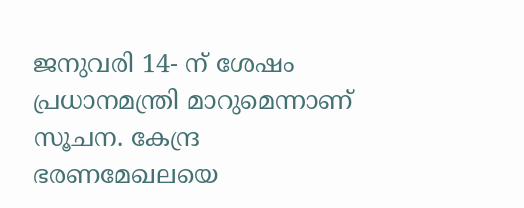ജനുവരി 14- ന് ശേഷം പ്രധാനമന്ത്രി മാറുമെന്നാണ് സൂചന. കേന്ദ്ര ഭരണമേഖലയെ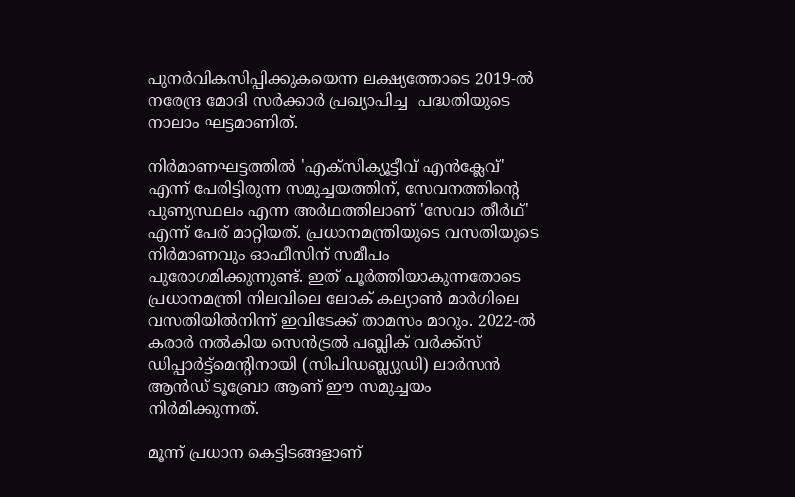പുനര്‍വികസിപ്പിക്കുകയെന്ന ലക്ഷ്യത്തോടെ 2019-ല്‍ നരേന്ദ്ര മോദി സര്‍ക്കാര്‍ പ്രഖ്യാപിച്ച  പദ്ധതിയുടെ നാലാം ഘട്ടമാണിത്.

നിര്‍മാണഘട്ടത്തില്‍ 'എക്‌സിക്യൂട്ടീവ് എന്‍ക്ലേവ്' എന്ന് പേരിട്ടിരുന്ന സമുച്ചയത്തിന്, സേവനത്തിന്റെ പുണ്യസ്ഥലം എന്ന അര്‍ഥത്തിലാണ് 'സേവാ തീര്‍ഥ്' എന്ന് പേര് മാറ്റിയത്. പ്രധാനമന്ത്രിയുടെ വസതിയുടെ നിര്‍മാണവും ഓഫീസിന് സമീപം പുരോഗമിക്കുന്നുണ്ട്. ഇത് പൂര്‍ത്തിയാകുന്നതോടെ പ്രധാനമന്ത്രി നിലവിലെ ലോക് കല്യാണ്‍ മാര്‍ഗിലെ വസതിയില്‍നിന്ന് ഇവിടേക്ക് താമസം മാറും. 2022-ല്‍ കരാര്‍ നല്‍കിയ സെന്‍ട്രല്‍ പബ്ലിക് വര്‍ക്ക്‌സ് ഡിപ്പാര്‍ട്ട്മെന്റിനായി (സിപിഡബ്ല്യുഡി) ലാര്‍സന്‍ ആന്‍ഡ് ടൂബ്രോ ആണ് ഈ സമുച്ചയം നിര്‍മിക്കുന്നത്.

മൂന്ന് പ്രധാന കെട്ടിടങ്ങളാണ്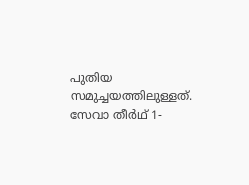പുതിയ സമുച്ചയത്തിലുള്ളത്. സേവാ തീര്‍ഥ് 1-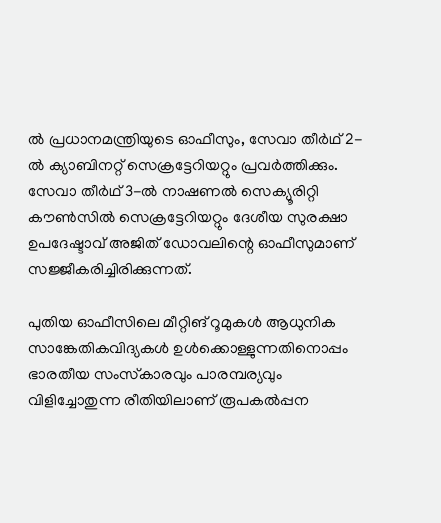ല്‍ പ്രധാനമന്ത്രിയുടെ ഓഫീസും, സേവാ തീര്‍ഥ് 2-ല്‍ ക്യാബിനറ്റ് സെക്രട്ടേറിയറ്റും പ്രവര്‍ത്തിക്കും. സേവാ തീര്‍ഥ് 3-ല്‍ നാഷണല്‍ സെക്യൂരിറ്റി കൗണ്‍സില്‍ സെക്രട്ടേറിയറ്റും ദേശീയ സുരക്ഷാ ഉപദേഷ്ടാവ് അജിത് ഡോവലിന്റെ ഓഫീസുമാണ് സജ്ജീകരിച്ചിരിക്കുന്നത്.

പുതിയ ഓഫീസിലെ മീറ്റിങ് റൂമുകള്‍ ആധുനിക സാങ്കേതികവിദ്യകള്‍ ഉള്‍ക്കൊള്ളുന്നതിനൊപ്പം ഭാരതീയ സംസ്‌കാരവും പാരമ്പര്യവും വിളിച്ചോതുന്ന രീതിയിലാണ് രൂപകല്‍പ്പന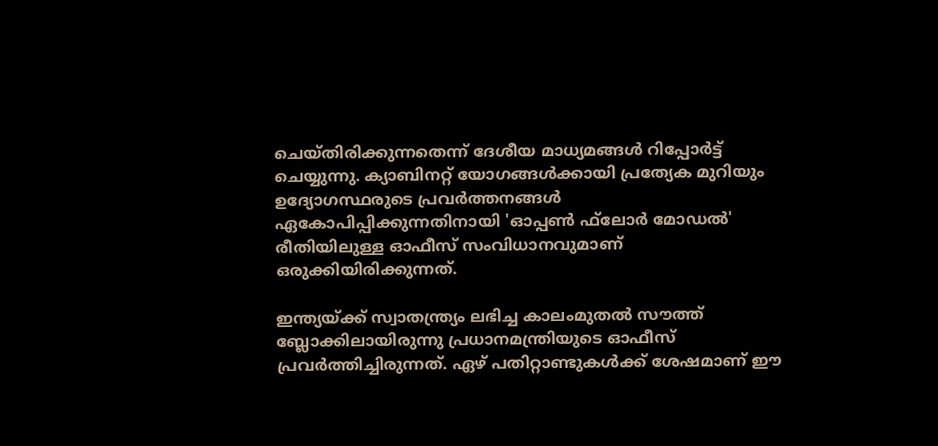ചെയ്തിരിക്കുന്നതെന്ന് ദേശീയ മാധ്യമങ്ങള്‍ റിപ്പോര്‍ട്ട് ചെയ്യുന്നു. ക്യാബിനറ്റ് യോഗങ്ങള്‍ക്കായി പ്രത്യേക മുറിയും ഉദ്യോഗസ്ഥരുടെ പ്രവര്‍ത്തനങ്ങള്‍ ഏകോപിപ്പിക്കുന്നതിനായി 'ഓപ്പണ്‍ ഫ്‌ലോര്‍ മോഡല്‍' രീതിയിലുള്ള ഓഫീസ് സംവിധാനവുമാണ് ഒരുക്കിയിരിക്കുന്നത്.

ഇന്ത്യയ്ക്ക് സ്വാതന്ത്ര്യം ലഭിച്ച കാലംമുതല്‍ സൗത്ത് ബ്ലോക്കിലായിരുന്നു പ്രധാനമന്ത്രിയുടെ ഓഫീസ് പ്രവര്‍ത്തിച്ചിരുന്നത്. ഏഴ് പതിറ്റാണ്ടുകള്‍ക്ക് ശേഷമാണ് ഈ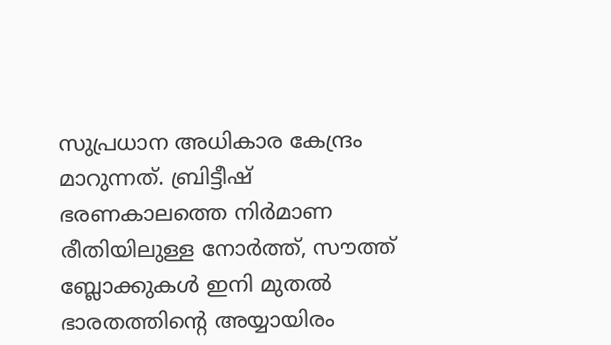സുപ്രധാന അധികാര കേന്ദ്രം മാറുന്നത്. ബ്രിട്ടീഷ് ഭരണകാലത്തെ നിര്‍മാണ രീതിയിലുള്ള നോര്‍ത്ത്, സൗത്ത് ബ്ലോക്കുകള്‍ ഇനി മുതല്‍ ഭാരതത്തിന്റെ അയ്യായിരം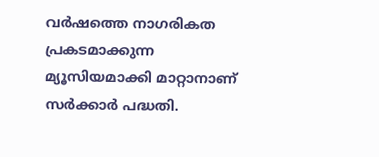വര്‍ഷത്തെ നാഗരികത പ്രകടമാക്കുന്ന മ്യൂസിയമാക്കി മാറ്റാനാണ് സര്‍ക്കാര്‍ പദ്ധതി.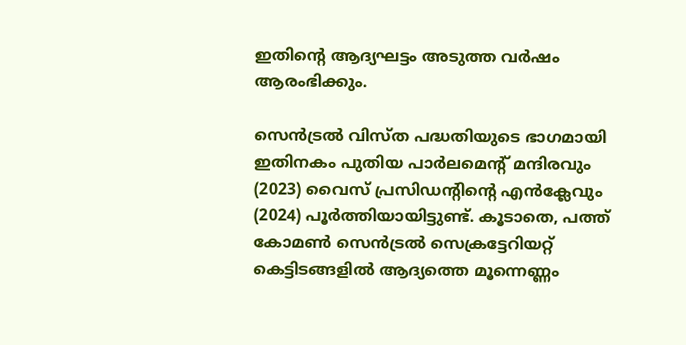ഇതിന്റെ ആദ്യഘട്ടം അടുത്ത വര്‍ഷം ആരംഭിക്കും.

സെന്‍ട്രല്‍ വിസ്ത പദ്ധതിയുടെ ഭാഗമായി ഇതിനകം പുതിയ പാര്‍ലമെന്റ് മന്ദിരവും (2023) വൈസ് പ്രസിഡന്റിന്റെ എന്‍ക്ലേവും (2024) പൂര്‍ത്തിയായിട്ടുണ്ട്. കൂടാതെ, പത്ത് കോമണ്‍ സെന്‍ട്രല്‍ സെക്രട്ടേറിയറ്റ് കെട്ടിടങ്ങളില്‍ ആദ്യത്തെ മൂന്നെണ്ണം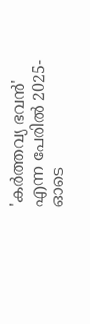'കര്‍ത്തവ്യ ഭവന്‍' എന്ന പേരില്‍ 2025-ഓടെ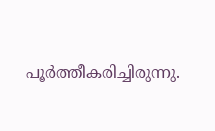പൂര്‍ത്തീകരിച്ചിരുന്നു.